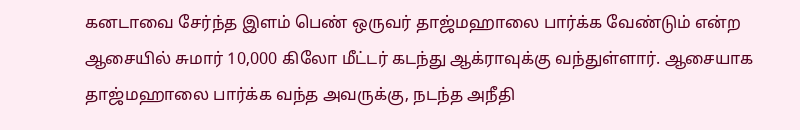கனடாவை சேர்ந்த இளம் பெண் ஒருவர் தாஜ்மஹாலை பார்க்க வேண்டும் என்ற ஆசையில் சுமார் 10,000 கிலோ மீட்டர் கடந்து ஆக்ராவுக்கு வந்துள்ளார். ஆசையாக தாஜ்மஹாலை பார்க்க வந்த அவருக்கு, நடந்த அநீதி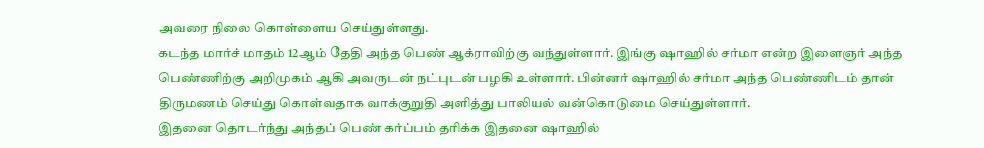அவரை நிலை கொள்ளைய செய்துள்ளது.
கடந்த மார்ச் மாதம் 12ஆம் தேதி அந்த பெண் ஆக்ராவிற்கு வந்துள்ளார். இங்கு ஷாஹில் சர்மா என்ற இளைஞர் அந்த பெண்ணிற்கு அறிமுகம் ஆகி அவருடன் நட்புடன் பழகி உள்ளார். பின்னர் ஷாஹில் சர்மா அந்த பெண்ணிடம் தான் திருமணம் செய்து கொள்வதாக வாக்குறுதி அளித்து பாலியல் வன்கொடுமை செய்துள்ளார்.
இதனை தொடர்ந்து அந்தப் பெண் கர்ப்பம் தரிக்க இதனை ஷாஹில்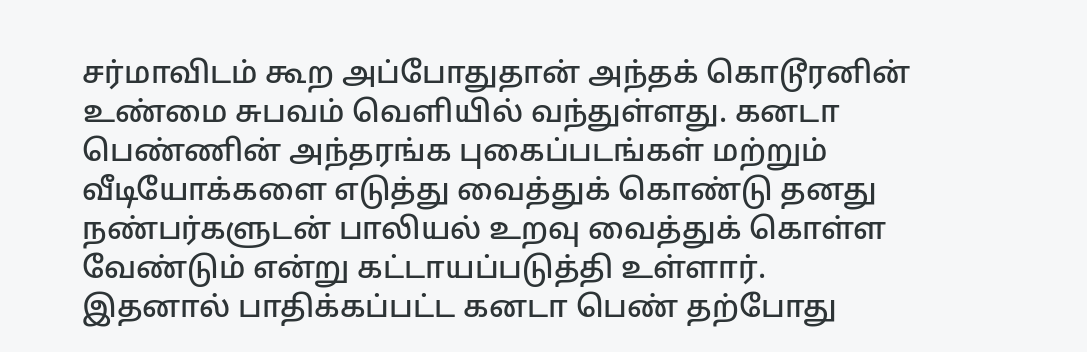சர்மாவிடம் கூற அப்போதுதான் அந்தக் கொடூரனின் உண்மை சுபவம் வெளியில் வந்துள்ளது. கனடா பெண்ணின் அந்தரங்க புகைப்படங்கள் மற்றும் வீடியோக்களை எடுத்து வைத்துக் கொண்டு தனது நண்பர்களுடன் பாலியல் உறவு வைத்துக் கொள்ள வேண்டும் என்று கட்டாயப்படுத்தி உள்ளார்.
இதனால் பாதிக்கப்பட்ட கனடா பெண் தற்போது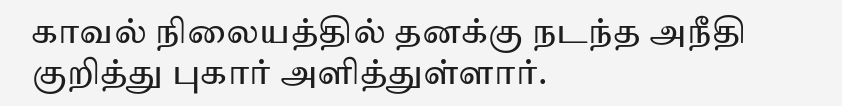காவல் நிலையத்தில் தனக்கு நடந்த அநீதி குறித்து புகார் அளித்துள்ளார்.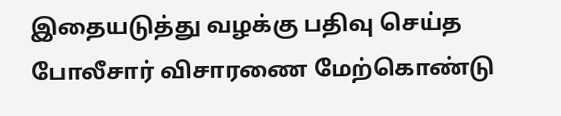இதையடுத்து வழக்கு பதிவு செய்த போலீசார் விசாரணை மேற்கொண்டு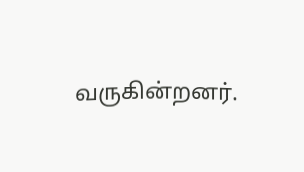வருகின்றனர்.